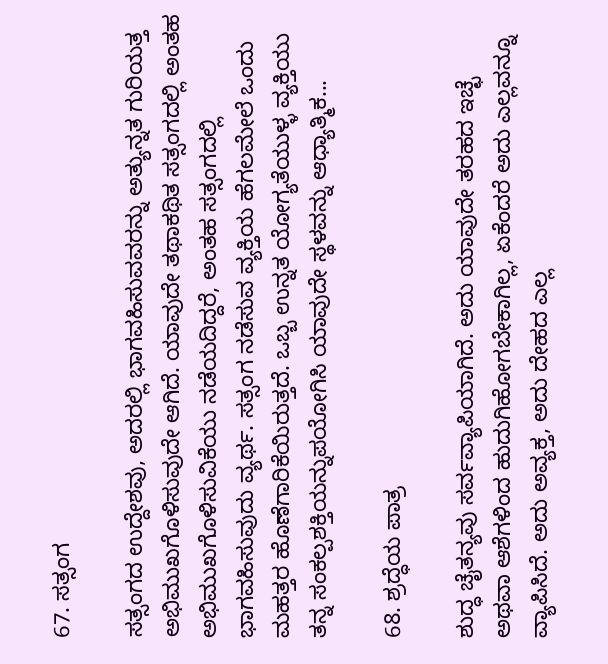67. ಸತ್ಸಂಗ

ಸತ್ಸಂಗದ ಉದ್ದೇಶವು, ಅದರಲ್ಲಿ ಭಾಗವಹಿಸುವವರನ್ನು ಅತ್ಯುನ್ನತ ಗುರಿಯತ್ತ ಅಭಿಮುಖಗೊಳಿಸುವುದೇ ಆಗಿದೆ. ಯಾವುದೇ ತಥಾಕಥಿತ ಸತ್ಸಂಗದಲ್ಲಿ ಅಂತಹ ಅಭಿಮುಖಗೊಳಿಸುವಿಕೆಯು ನಡೆಯದಿದ್ದರೆ, ಅಂತಹ ಸತ್ಸಂಗದಲ್ಲಿ ಭಾಗವಹಿಸುವುದು ವ್ಯರ್ಥ. ಸತ್ಸಂಗ ನಡೆಸುವ ವ್ಯಕ್ತಿಯ ಹೆಗಲಮೇಲೆ ಒಂದು ಮಹತ್ತರ ಹೊಣೆಗಾರಿಕೆಯಿರುತ್ತದೆ. ಒಬ್ಬ ಉನ್ನತ ಯೋಗ್ಯತೆಯುಳ್ಳ ವ್ಯಕ್ತಿಯು ತನ್ನ ಸಂಕಲ್ಪಶಕ್ತಿಯನ್ನುಪಯೋಗಿಸಿ ಯಾವುದೇ ಸ್ಥಳವನ್ನು ಆಧ್ಯಾತ್ಮಿಕ...

68. ಶ್ರದ್ಧೆಯ ಪಾತ್ರ

ಶುದ್ಧ ಚೈತನ್ಯವು ಸರ್ವವ್ಯಾಪಿಯಾಗಿದೆ. ಅದು ಯಾವುದೇ ತರಹದ ಇಚ್ಛೆ ಅಥವಾ ಆಶೆಗಳಿಂದ ಹುದುಗಿಹೋಗಬೇಕಾಗಿಲ್ಲ, ಏಕೆಂದರೆ ಅದು ಎಲ್ಲವನ್ನೂ ವ್ಯಾಪಿಸಿದೆ. ಅದು ಅವ್ಯಕ್ತ, ಅದು ದೇಹದ ಎಲ್ಲ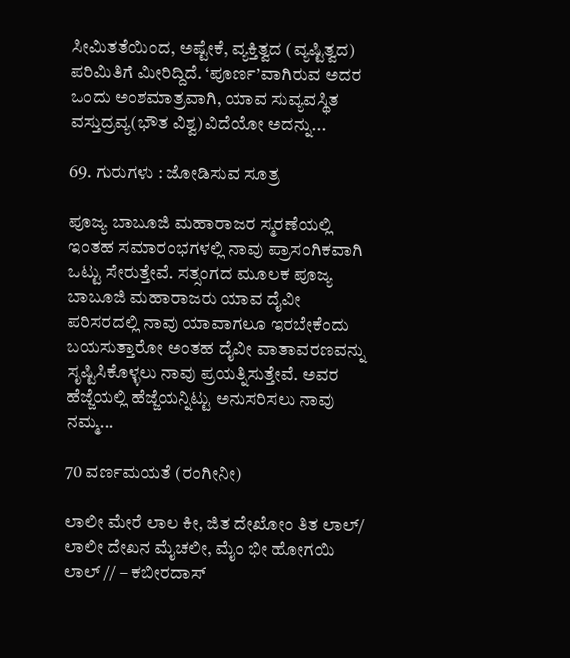ಸೀಮಿತತೆಯಿಂದ, ಅಷ್ಟೇಕೆ, ವ್ಯಕ್ತಿತ್ವದ (ವ್ಯಷ್ಟಿತ್ವದ) ಪರಿಮಿತಿಗೆ ಮೀರಿದ್ದಿದೆ. ‘ಪೂರ್ಣ’ವಾಗಿರುವ ಅದರ ಒಂದು ಅಂಶಮಾತ್ರವಾಗಿ, ಯಾವ ಸುವ್ಯವಸ್ಥಿತ ವಸ್ತುದ್ರವ್ಯ(ಭೌತ ವಿಶ್ವ)ವಿದೆಯೋ ಅದನ್ನು...

69. ಗುರುಗಳು : ಜೋಡಿಸುವ ಸೂತ್ರ

ಪೂಜ್ಯ ಬಾಬೂಜಿ ಮಹಾರಾಜರ ಸ್ಮರಣೆಯಲ್ಲಿ ಇಂತಹ ಸಮಾರಂಭಗಳಲ್ಲಿ ನಾವು ಪ್ರಾಸಂಗಿಕವಾಗಿ ಒಟ್ಟು ಸೇರುತ್ತೇವೆ. ಸತ್ಸಂಗದ ಮೂಲಕ ಪೂಜ್ಯ ಬಾಬೂಜಿ ಮಹಾರಾಜರು ಯಾವ ದೈವೀ ಪರಿಸರದಲ್ಲಿ ನಾವು ಯಾವಾಗಲೂ ಇರಬೇಕೆಂದು ಬಯಸುತ್ತಾರೋ ಅಂತಹ ದೈವೀ ವಾತಾವರಣವನ್ನು ಸೃಷ್ಟಿಸಿಕೊಳ್ಳಲು ನಾವು ಪ್ರಯತ್ನಿಸುತ್ತೇವೆ. ಅವರ ಹೆಜ್ಜೆಯಲ್ಲಿ ಹೆಜ್ಜೆಯನ್ನಿಟ್ಟು ಅನುಸರಿಸಲು ನಾವು ನಮ್ಮ...

70 ವರ್ಣಮಯತೆ (ರಂಗೀನೀ)

ಲಾಲೀ ಮೇರೆ ಲಾಲ ಕೀ, ಜಿತ ದೇಖೋಂ ತಿತ ಲಾಲ್/ ಲಾಲೀ ದೇಖನ ಮೈಚಲೀ, ಮೈಂ ಭೀ ಹೋಗಯಿ ಲಾಲ್ // – ಕಬೀರದಾಸ್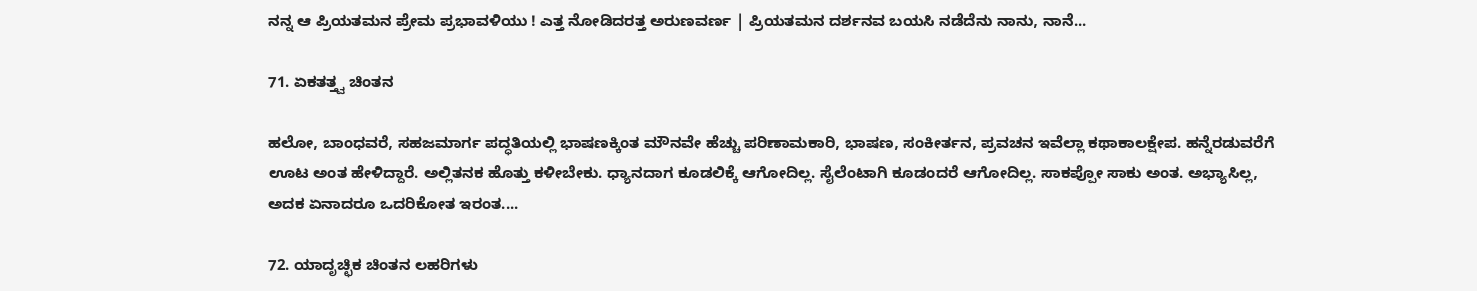ನನ್ನ ಆ ಪ್ರಿಯತಮನ ಪ್ರೇಮ ಪ್ರಭಾವಳಿಯು ! ಎತ್ತ ನೋಡಿದರತ್ತ ಅರುಣವರ್ಣ | ಪ್ರಿಯತಮನ ದರ್ಶನವ ಬಯಸಿ ನಡೆದೆನು ನಾನು, ನಾನೆ...

71. ಏಕತತ್ತ್ವ ಚಿಂತನ

ಹಲೋ, ಬಾಂಧವರೆ, ಸಹಜಮಾರ್ಗ ಪದ್ಧತಿಯಲ್ಲಿ ಭಾಷಣಕ್ಕಿಂತ ಮೌನವೇ ಹೆಚ್ಚು ಪರಿಣಾಮಕಾರಿ, ಭಾಷಣ, ಸಂಕೀರ್ತನ, ಪ್ರವಚನ ಇವೆಲ್ಲಾ ಕಥಾಕಾಲಕ್ಷೇಪ. ಹನ್ನೆರಡುವರೆಗೆ ಊಟ ಅಂತ ಹೇಳಿದ್ದಾರೆ. ಅಲ್ಲಿತನಕ ಹೊತ್ತು ಕಳೀಬೇಕು. ಧ್ಯಾನದಾಗ ಕೂಡಲಿಕ್ಕೆ ಆಗೋದಿಲ್ಲ. ಸೈಲೆಂಟಾಗಿ ಕೂಡಂದರೆ ಆಗೋದಿಲ್ಲ. ಸಾಕಪ್ಪೋ ಸಾಕು ಅಂತ. ಅಭ್ಯಾಸಿಲ್ಲ, ಅದಕ ಏನಾದರೂ ಒದರಿಕೋತ ಇರಂತ....

72. ಯಾದೃಚ್ಛಿಕ ಚಿಂತನ ಲಹರಿಗಳು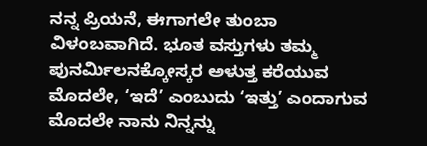ನನ್ನ ಪ್ರಿಯನೆ, ಈಗಾಗಲೇ ತುಂಬಾ ವಿಳಂಬವಾಗಿದೆ. ಭೂತ ವಸ್ತುಗಳು ತಮ್ಮ ಪುನರ್ಮಿಲನಕ್ಕೋಸ್ಕರ ಅಳುತ್ತ ಕರೆಯುವ ಮೊದಲೇ, ‘ಇದೆ’ ಎಂಬುದು ‘ಇತ್ತು’ ಎಂದಾಗುವ ಮೊದಲೇ ನಾನು ನಿನ್ನನ್ನು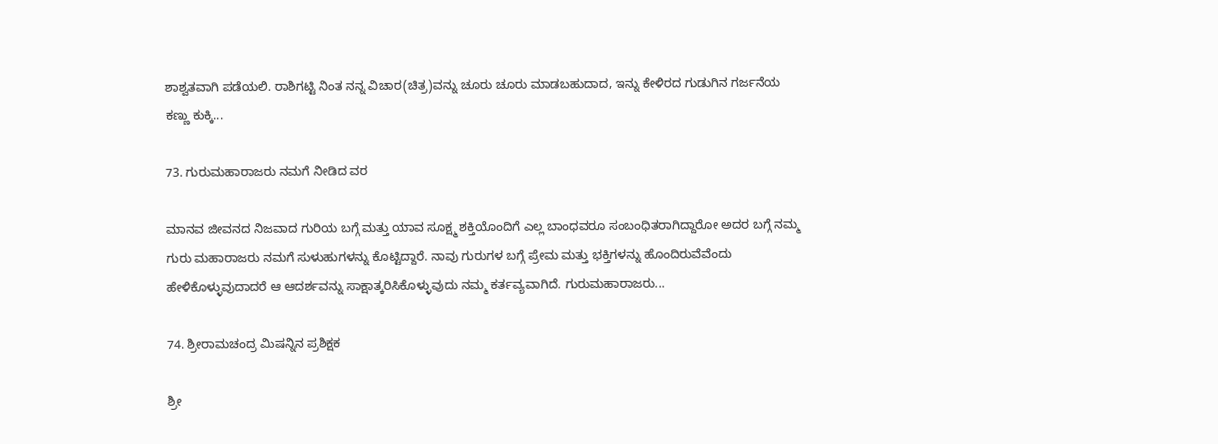ಶಾಶ್ವತವಾಗಿ ಪಡೆಯಲಿ. ರಾಶಿಗಟ್ಟಿ ನಿಂತ ನನ್ನ ವಿಚಾರ(ಚಿತ್ರ)ವನ್ನು ಚೂರು ಚೂರು ಮಾಡಬಹುದಾದ, ಇನ್ನು ಕೇಳಿರದ ಗುಡುಗಿನ ಗರ್ಜನೆಯ ಕಣ್ಣು ಕುಕ್ಕಿ...

73. ಗುರುಮಹಾರಾಜರು ನಮಗೆ ನೀಡಿದ ವರ

ಮಾನವ ಜೀವನದ ನಿಜವಾದ ಗುರಿಯ ಬಗ್ಗೆ ಮತ್ತು ಯಾವ ಸೂಕ್ಷ್ಮ ಶಕ್ತಿಯೊಂದಿಗೆ ಎಲ್ಲ ಬಾಂಧವರೂ ಸಂಬಂಧಿತರಾಗಿದ್ದಾರೋ ಅದರ ಬಗ್ಗೆ ನಮ್ಮ ಗುರು ಮಹಾರಾಜರು ನಮಗೆ ಸುಳುಹುಗಳನ್ನು ಕೊಟ್ಟಿದ್ದಾರೆ. ನಾವು ಗುರುಗಳ ಬಗ್ಗೆ ಪ್ರೇಮ ಮತ್ತು ಭಕ್ತಿಗಳನ್ನು ಹೊಂದಿರುವೆವೆಂದು ಹೇಳಿಕೊಳ್ಳುವುದಾದರೆ ಆ ಆದರ್ಶವನ್ನು ಸಾಕ್ಷಾತ್ಕರಿಸಿಕೊಳ್ಳುವುದು ನಮ್ಮ ಕರ್ತವ್ಯವಾಗಿದೆ. ಗುರುಮಹಾರಾಜರು...

74. ಶ್ರೀರಾಮಚಂದ್ರ ಮಿಷನ್ನಿನ ಪ್ರಶಿಕ್ಷಕ

ಶ್ರೀ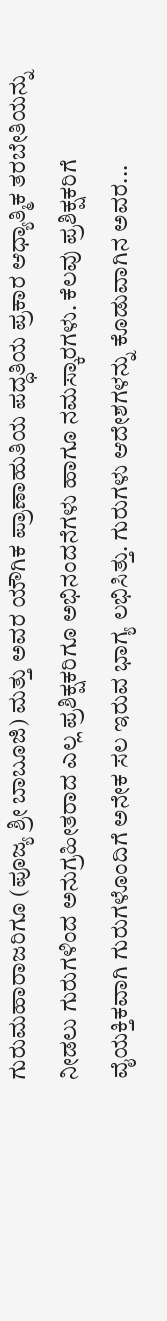ಗುರುಮಹಾರಾಜರಿಗೂ (ಪೂಜ್ಯ ಶ್ರೀ ಬಾಬೂಜಿ) ಮತ್ತು ಅವರ ಯೌಗಿಕ ಪ್ರಾಣಾಹುತಿಯ ಪದ್ಧತಿಯ ಪ್ರಕಾರ ಆಧ್ಯಾತ್ಮಿಕ ತರಬೇತಿಯನ್ನು ನೀಡಲು ಗುರುಗಳಿಂದ ಅನುಗ್ರಹೀತರಾದ ಎಲ್ಲ ಪ್ರಶಿಕ್ಷಕರಿಗೂ ಅಭಿನಂದನೆಗಳು ಹಾಗೂ ನಮಸ್ಕಾರಗಳು. ಕೆಲವು ಪ್ರಶಿಕ್ಷಕರಿಗೆ ವೈಯಕ್ತಿಕವಾಗಿ ಗುರುಗಳೊಂದಿಗೆ ಅನೇಕ ಸಲ ಇರುವ ಭಾಗ್ಯ ಲಭಿಸಿತ್ತು. ಗುರುಗಳು ಆದೇಶಗಳನ್ನು ಕೊಡುವಾಗಿನ ಅವರ...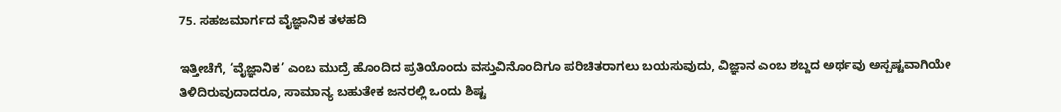75. ಸಹಜಮಾರ್ಗದ ವೈಜ್ಞಾನಿಕ ತಳಹದಿ

ಇತ್ತೀಚೆಗೆ, ‘ವೈಜ್ಞಾನಿಕ’ ಎಂಬ ಮುದ್ರೆ ಹೊಂದಿದ ಪ್ರತಿಯೊಂದು ವಸ್ತುವಿನೊಂದಿಗೂ ಪರಿಚಿತರಾಗಲು ಬಯಸುವುದು, ವಿಜ್ಞಾನ ಎಂಬ ಶಬ್ದದ ಅರ್ಥವು ಅಸ್ಪಷ್ಟವಾಗಿಯೇ ತಿಳಿದಿರುವುದಾದರೂ, ಸಾಮಾನ್ಯ ಬಹುತೇಕ ಜನರಲ್ಲಿ ಒಂದು ಶಿಷ್ಟ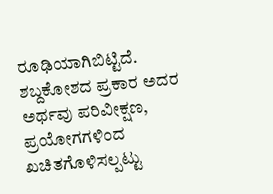ರೂಢಿಯಾಗಿಬಿಟ್ಟಿದೆ. ಶಬ್ದಕೋಶದ ಪ್ರಕಾರ ಅದರ ಅರ್ಥವು ಪರಿವೀಕ್ಷಣ, ಪ್ರಯೋಗಗಳಿಂದ ಖಚಿತಗೊಳಿಸಲ್ಪಟ್ಟು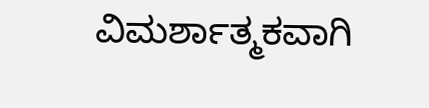ವಿಮರ್ಶಾತ್ಮಕವಾಗಿ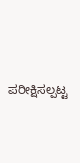ಪರೀಕ್ಷಿಸಲ್ಪಟ್ಟ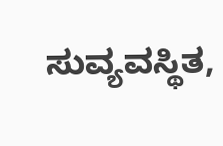ಸುವ್ಯವಸ್ಥಿತ,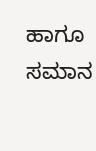ಹಾಗೂ ಸಮಾನ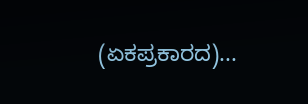(ಏಕಪ್ರಕಾರದ)...